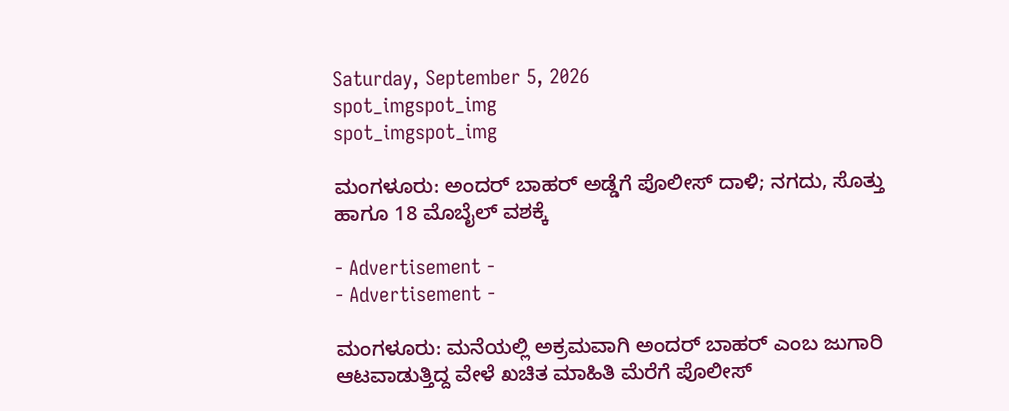Saturday, September 5, 2026
spot_imgspot_img
spot_imgspot_img

ಮಂಗಳೂರು: ಅಂದರ್ ಬಾಹರ್ ಅಡ್ಡೆಗೆ ಪೊಲೀಸ್‌‌ ದಾಳಿ; ನಗದು, ಸೊತ್ತು ಹಾಗೂ 18 ಮೊಬೈಲ್ ವಶಕ್ಕೆ

- Advertisement -
- Advertisement -

ಮಂಗಳೂರು: ಮನೆಯಲ್ಲಿ ಅಕ್ರಮವಾಗಿ ಅಂದರ್ ಬಾಹರ್ ಎಂಬ ಜುಗಾರಿ ಆಟವಾಡುತ್ತಿದ್ದ ವೇಳೆ ಖಚಿತ ಮಾಹಿತಿ ಮೆರೆಗೆ ಪೊಲೀಸ್‌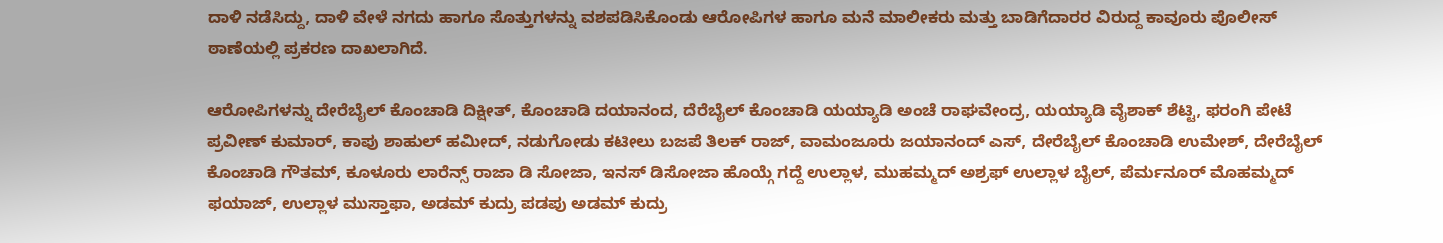ದಾಳಿ ನಡೆಸಿದ್ದು, ದಾಳಿ ವೇಳೆ ನಗದು ಹಾಗೂ ಸೊತ್ತುಗಳನ್ನು ವಶಪಡಿಸಿಕೊಂಡು ಆರೋಪಿಗಳ ಹಾಗೂ ಮನೆ ಮಾಲೀಕರು ಮತ್ತು ಬಾಡಿಗೆದಾರರ ವಿರುದ್ದ ಕಾವೂರು ಪೊಲೀಸ್ ಠಾಣೆಯಲ್ಲಿ ಪ್ರಕರಣ ದಾಖಲಾಗಿದೆ.

ಆರೋಪಿಗಳನ್ನು ದೇರೆಬೈಲ್ ಕೊಂಚಾಡಿ ದಿಕ್ಷೀತ್, ಕೊಂಚಾಡಿ ದಯಾನಂದ, ದೆರೆಬೈಲ್ ಕೊಂಚಾಡಿ ಯಯ್ಯಾಡಿ ಅಂಚೆ ರಾಘವೇಂದ್ರ, ಯಯ್ಯಾಡಿ ವೈಶಾಕ್ ಶೆಟ್ಟಿ, ಫರಂಗಿ ಪೇಟೆ ಪ್ರವೀಣ್ ಕುಮಾರ್, ಕಾಪು ಶಾಹುಲ್ ಹಮೀದ್, ನಡುಗೋಡು ಕಟೀಲು ಬಜಪೆ ತಿಲಕ್ ರಾಜ್, ವಾಮಂಜೂರು ಜಯಾನಂದ್ ಎಸ್, ದೇರೆಬೈಲ್ ಕೊಂಚಾಡಿ ಉಮೇಶ್, ದೇರೆಬೈಲ್ ಕೊಂಚಾಡಿ ಗೌತಮ್, ಕೂಳೂರು ಲಾರೆನ್ಸ್ ರಾಜಾ ಡಿ ಸೋಜಾ, ಇನಸ್ ಡಿಸೋಜಾ ಹೊಯ್ಗೆ ಗದ್ದೆ ಉಲ್ಲಾಳ, ಮುಹಮ್ಮದ್ ಅಶ್ರಫ್ ಉಲ್ಲಾಳ ಬೈಲ್, ಪೆರ್ಮನೂರ್ ಮೊಹಮ್ಮದ್ ಫಯಾಜ್, ಉಲ್ಲಾಳ ಮುಸ್ತಾಫಾ, ಅಡಮ್ ಕುದ್ರು ಪಡಪು ಅಡಮ್ ಕುದ್ರು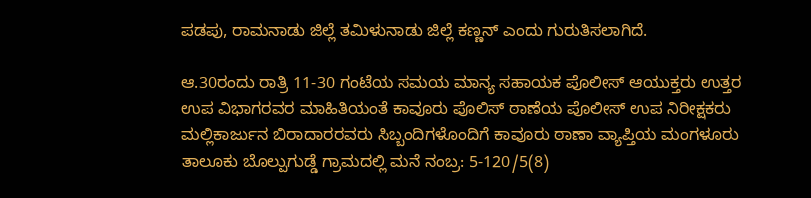ಪಡಪು, ರಾಮನಾಡು ಜಿಲ್ಲೆ ತಮಿಳುನಾಡು ಜಿಲ್ಲೆ ಕಣ್ಣನ್ ಎಂದು ಗುರುತಿಸಲಾಗಿದೆ.

ಆ.30ರಂದು ರಾತ್ರಿ 11-30 ಗಂಟೆಯ ಸಮಯ ಮಾನ್ಯ ಸಹಾಯಕ ಪೊಲೀಸ್ ಆಯುಕ್ತರು ಉತ್ತರ ಉಪ ವಿಭಾಗರವರ ಮಾಹಿತಿಯಂತೆ ಕಾವೂರು ಪೊಲಿಸ್ ಠಾಣೆಯ ಪೊಲೀಸ್ ಉಪ ನಿರೀಕ್ಷಕರು ಮಲ್ಲಿಕಾರ್ಜುನ ಬಿರಾದಾರರವರು ಸಿಬ್ಬಂದಿಗಳೊಂದಿಗೆ ಕಾವೂರು ಠಾಣಾ ವ್ಯಾಪ್ತಿಯ ಮಂಗಳೂರು ತಾಲೂಕು ಬೊಲ್ಪುಗುಡ್ಡೆ ಗ್ರಾಮದಲ್ಲಿ ಮನೆ ನಂಬ್ರ: 5-120/5(8)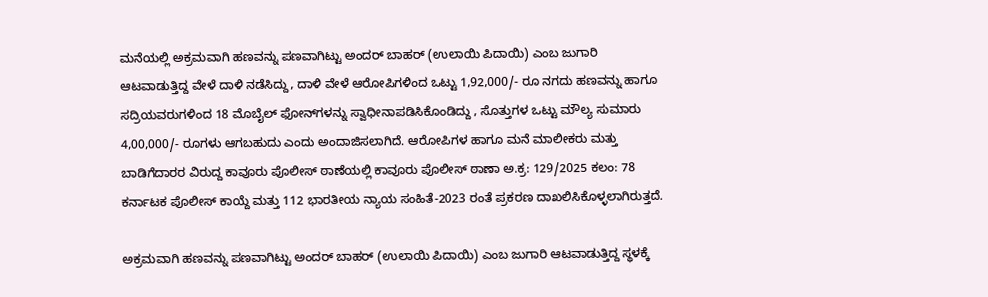ಮನೆಯಲ್ಲಿ ಅಕ್ರಮವಾಗಿ ಹಣವನ್ನು ಪಣವಾಗಿಟ್ಟು ಅಂದರ್ ಬಾಹರ್ (ಉಲಾಯಿ ಪಿದಾಯಿ) ಎಂಬ ಜುಗಾರಿ ಆಟವಾಡುತ್ತಿದ್ದ ವೇಳೆ ದಾಳಿ ನಡೆಸಿದ್ದು, ದಾಳಿ ವೇಳೆ ಆರೋಪಿಗಳಿಂದ ಒಟ್ಟು 1,92,000/- ರೂ ನಗದು ಹಣವನ್ನು ಹಾಗೂ ಸದ್ರಿಯವರುಗಳಿಂದ 18 ಮೊಬೈಲ್ ಫೋನ್‌‌ಗಳನ್ನು ಸ್ವಾಧೀನಾಪಡಿಸಿಕೊಂಡಿದ್ದು , ಸೊತ್ತುಗಳ ಒಟ್ಟು ಮೌಲ್ಯ ಸುಮಾರು 4,00,000/- ರೂಗಳು ಆಗಬಹುದು ಎಂದು ಅಂದಾಜಿಸಲಾಗಿದೆ. ಆರೋಪಿಗಳ ಹಾಗೂ ಮನೆ ಮಾಲೀಕರು ಮತ್ತು ಬಾಡಿಗೆದಾರರ ವಿರುದ್ದ ಕಾವೂರು ಪೊಲೀಸ್ ಠಾಣೆಯಲ್ಲಿ ಕಾವೂರು ಪೊಲೀಸ್ ಠಾಣಾ ಅ.ಕ್ರ: 129/2025 ಕಲಂ: 78 ಕರ್ನಾಟಕ ಪೊಲೀಸ್ ಕಾಯ್ದೆ ಮತ್ತು 112 ಭಾರತೀಯ ನ್ಯಾಯ ಸಂಹಿತೆ-2023 ರಂತೆ ಪ್ರಕರಣ ದಾಖಲಿಸಿಕೊಳ್ಳಲಾಗಿರುತ್ತದೆ.

ಅಕ್ರಮವಾಗಿ ಹಣವನ್ನು ಪಣವಾಗಿಟ್ಟು ಅಂದರ್ ಬಾಹರ್ (ಉಲಾಯಿ ಪಿದಾಯಿ) ಎಂಬ ಜುಗಾರಿ ಆಟವಾಡುತ್ತಿದ್ದ ಸ್ಥಳಕ್ಕೆ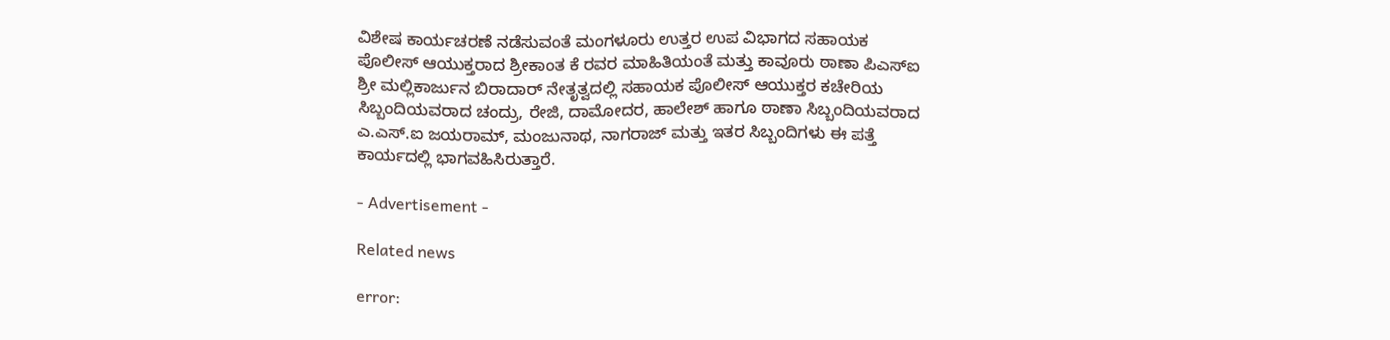ವಿಶೇಷ ಕಾರ್ಯಚರಣೆ ನಡೆಸುವಂತೆ ಮಂಗಳೂರು ಉತ್ತರ ಉಪ ವಿಭಾಗದ ಸಹಾಯಕ ಪೊಲೀಸ್ ಆಯುಕ್ತರಾದ ಶ್ರೀಕಾಂತ ಕೆ ರವರ ಮಾಹಿತಿಯಂತೆ ಮತ್ತು ಕಾವೂರು ಠಾಣಾ ಪಿಎಸ್‌ಐ ಶ್ರೀ ಮಲ್ಲಿಕಾರ್ಜುನ ಬಿರಾದಾರ್ ನೇತೃತ್ವದಲ್ಲಿ ಸಹಾಯಕ ಪೊಲೀಸ್ ಆಯುಕ್ತರ ಕಚೇರಿಯ ಸಿಬ್ಬಂದಿಯವರಾದ ಚಂದ್ರು, ರೇಜಿ, ದಾಮೋದರ, ಹಾಲೇಶ್ ಹಾಗೂ ಠಾಣಾ ಸಿಬ್ಬಂದಿಯವರಾದ ಎ.ಎಸ್.ಐ ಜಯರಾಮ್, ಮಂಜುನಾಥ, ನಾಗರಾಜ್ ಮತ್ತು ಇತರ ಸಿಬ್ಬಂದಿಗಳು ಈ ಪತ್ತೆ ಕಾರ್ಯದಲ್ಲಿ ಭಾಗವಹಿಸಿರುತ್ತಾರೆ.

- Advertisement -

Related news

error: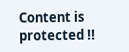Content is protected !!